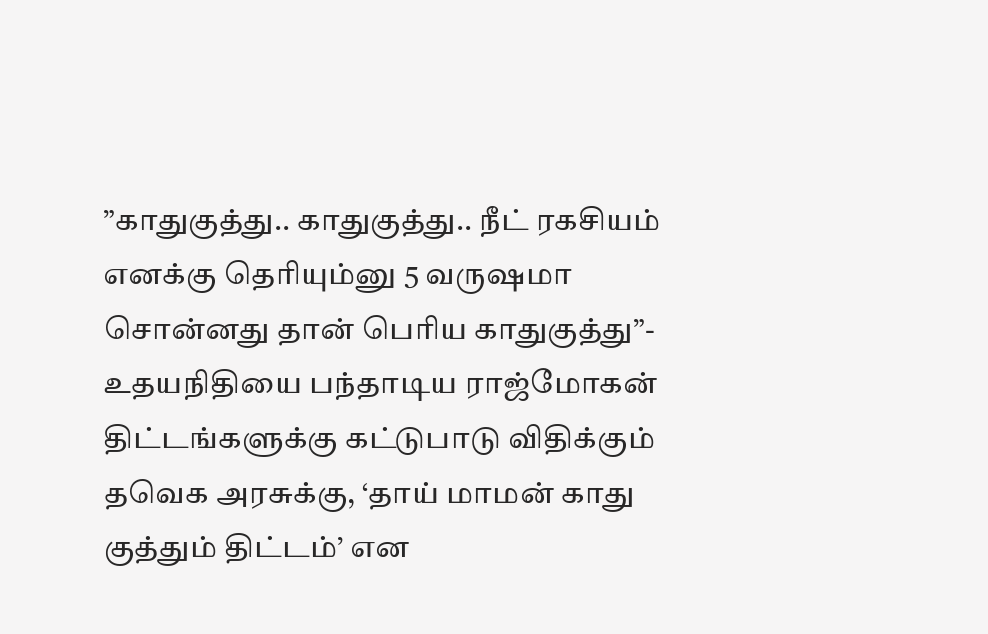”காதுகுத்து.. காதுகுத்து.. நீட் ரகசியம் எனக்கு தெரியும்னு 5 வருஷமா சொன்னது தான் பெரிய காதுகுத்து”- உதயநிதியை பந்தாடிய ராஜ்மோகன்
திட்டங்களுக்கு கட்டுபாடு விதிக்கும் தவெக அரசுக்கு, ‘தாய் மாமன் காது குத்தும் திட்டம்’ என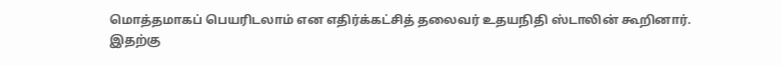மொத்தமாகப் பெயரிடலாம் என எதிர்க்கட்சித் தலைவர் உதயநிதி ஸ்டாலின் கூறினார்.
இதற்கு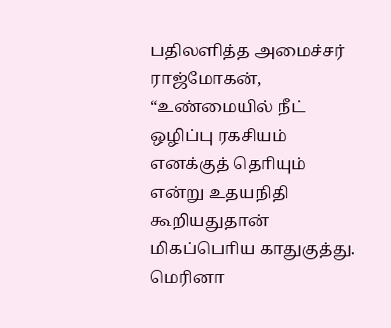பதிலளித்த அமைச்சர் ராஜ்மோகன், “உண்மையில் நீட் ஒழிப்பு ரகசியம் எனக்குத் தொியும் என்று உதயநிதி கூறியதுதான் மிகப்பொிய காதுகுத்து. மெரினா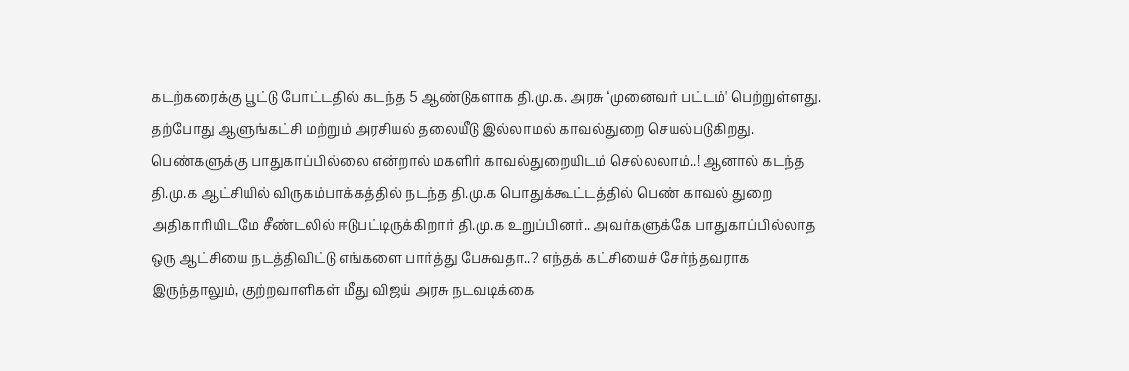கடற்கரைக்கு பூட்டு போட்டதில் கடந்த 5 ஆண்டுகளாக தி.மு.க. அரசு ‘முனைவர் பட்டம்' பெற்றுள்ளது. தற்போது ஆளுங்கட்சி மற்றும் அரசியல் தலையீடு இல்லாமல் காவல்துறை செயல்படுகிறது. பெண்களுக்கு பாதுகாப்பில்லை என்றால் மகளிர் காவல்துறையிடம் செல்லலாம்..! ஆனால் கடந்த தி.மு.க ஆட்சியில் விருகம்பாக்கத்தில் நடந்த தி.மு.க பொதுக்கூட்டத்தில் பெண் காவல் துறை அதிகாரியிடமே சீண்டலில் ஈடுபட்டிருக்கிறார் தி.மு.க உறுப்பினர்.. அவர்களுக்கே பாதுகாப்பில்லாத ஒரு ஆட்சியை நடத்திவிட்டு எங்களை பார்த்து பேசுவதா..? எந்தக் கட்சியைச் சேர்ந்தவராக இருந்தாலும், குற்றவாளிகள் மீது விஜய் அரசு நடவடிக்கை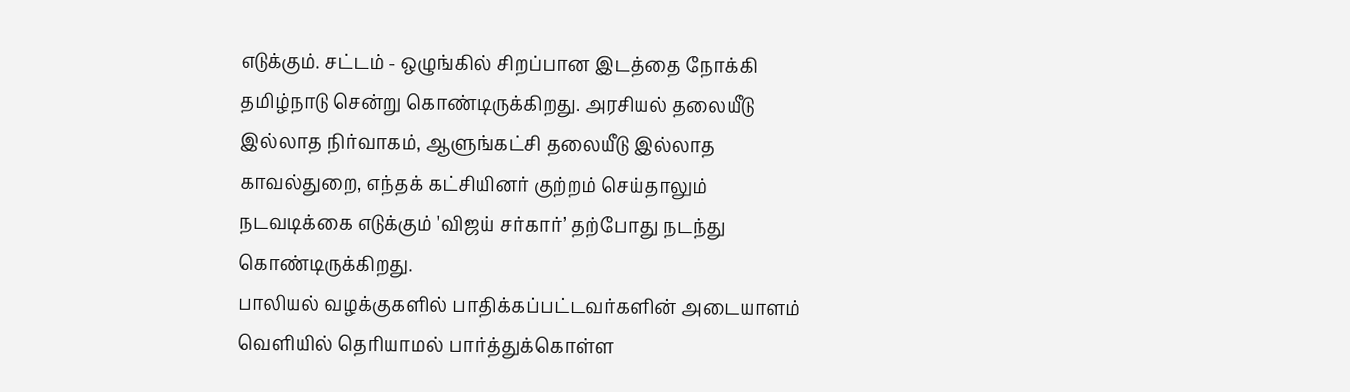எடுக்கும். சட்டம் - ஒழுங்கில் சிறப்பான இடத்தை நோக்கி தமிழ்நாடு சென்று கொண்டிருக்கிறது. அரசியல் தலையீடு இல்லாத நிர்வாகம், ஆளுங்கட்சி தலையீடு இல்லாத காவல்துறை, எந்தக் கட்சியினர் குற்றம் செய்தாலும் நடவடிக்கை எடுக்கும் 'விஜய் சர்கார்’ தற்போது நடந்து கொண்டிருக்கிறது.
பாலியல் வழக்குகளில் பாதிக்கப்பட்டவர்களின் அடையாளம் வெளியில் தெரியாமல் பார்த்துக்கொள்ள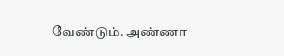வேண்டும். அண்ணா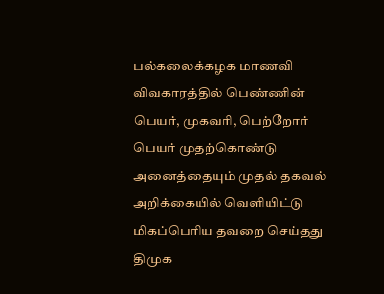பல்கலைக்கழக மாணவி விவகாரத்தில் பெண்ணின் பெயர், முகவரி, பெற்றோர் பெயர் முதற்கொண்டு அனைத்தையும் முதல் தகவல் அறிக்கையில் வெளியிட்டு மிகப்பெரிய தவறை செய்தது திமுக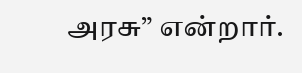அரசு” என்றார்.